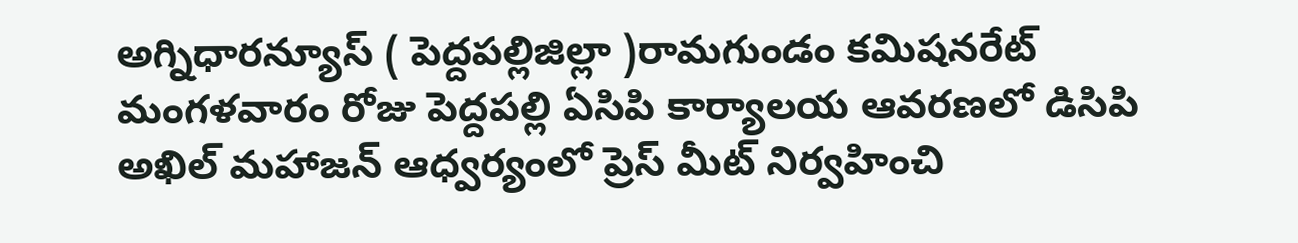అగ్నిధారన్యూస్ ( పెద్దపల్లిజిల్లా )రామగుండం కమిషనరేట్ మంగళవారం రోజు పెద్దపల్లి ఏసిపి కార్యాలయ ఆవరణలో డిసిపి అఖిల్ మహాజన్ ఆధ్వర్యంలో ప్రెస్ మీట్ నిర్వహించి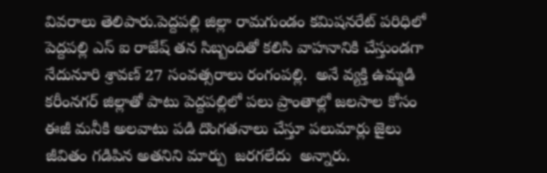వివరాలు తెలిపారు.పెద్దపల్లి జిల్లా రామగుండం కమిషనరేట్ పరిధిలో పెద్దపల్లి ఎస్ ఐ రాజేష్ తన సిబ్బందితో కలిసి వాహనానికి చేస్తుండగా నేదునూరి శ్రావణ్ 27 సంవత్సరాలు రంగంపల్లి.  అనే వ్యక్తి ఉమ్మడి కరీంనగర్ జిల్లాతో పాటు పెద్దపల్లిలో పలు ప్రాంతాల్లో జలసాల కోసం ఈజీ మనీకి అలవాటు పడి దొంగతనాలు చేస్తూ పలుమార్లు జైలు జీవితం గడిపిన అతనిని మార్పు  జరగలేదు  అన్నారు.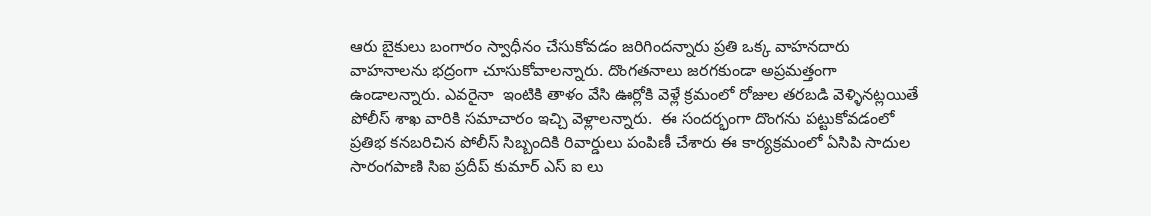ఆరు బైకులు బంగారం స్వాధీనం చేసుకోవడం జరిగిందన్నారు ప్రతి ఒక్క వాహనదారు వాహనాలను భద్రంగా చూసుకోవాలన్నారు. దొంగతనాలు జరగకుండా అప్రమత్తంగా ఉండాలన్నారు. ఎవరైనా  ఇంటికి తాళం వేసి ఊర్లోకి వెళ్లే క్రమంలో రోజుల తరబడి వెళ్ళినట్లయితే పోలీస్ శాఖ వారికి సమాచారం ఇచ్చి వెళ్లాలన్నారు.  ఈ సందర్భంగా దొంగను పట్టుకోవడంలో ప్రతిభ కనబరిచిన పోలీస్ సిబ్బందికి రివార్డులు పంపిణీ చేశారు ఈ కార్యక్రమంలో ఏసిపి సాదుల సారంగపాణి సిఐ ప్రదీప్ కుమార్ ఎస్ ఐ లు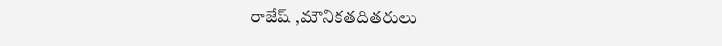రాజేష్ ,మౌనికతదితరులు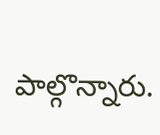పాల్గొన్నారు.